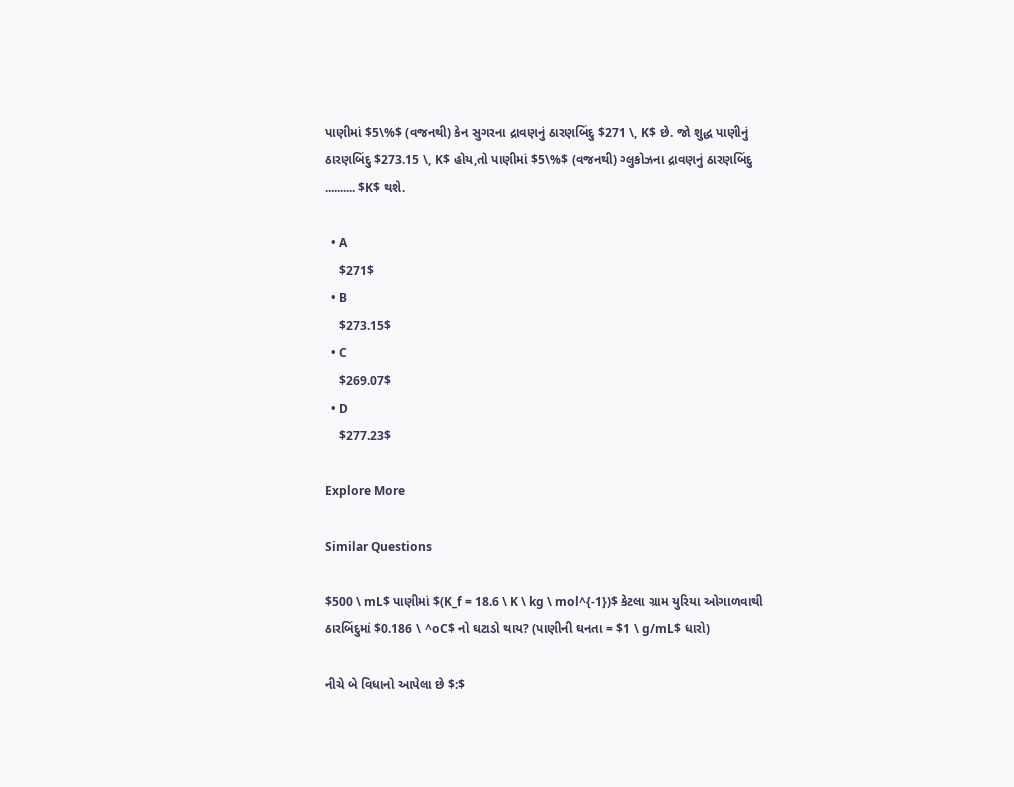પાણીમાં $5\%$ (વજનથી) કેન સુગરના દ્રાવણનું ઠારણબિંદુ $271 \, K$ છે. જો શુદ્ધ પાણીનું ઠારણબિંદુ $273.15 \, K$ હોય,તો પાણીમાં $5\%$ (વજનથી) ગ્લુકોઝના દ્રાવણનું ઠારણબિંદુ .......... $K$ થશે.

  • A
    $271$
  • B
    $273.15$
  • C
    $269.07$
  • D
    $277.23$

Explore More

Similar Questions

$500 \ mL$ પાણીમાં $(K_f = 18.6 \ K \ kg \ mol^{-1})$ કેટલા ગ્રામ યુરિયા ઓગાળવાથી ઠારબિંદુમાં $0.186 \ ^oC$ નો ઘટાડો થાય? (પાણીની ઘનતા = $1 \ g/mL$ ધારો)

નીચે બે વિધાનો આપેલા છે $:$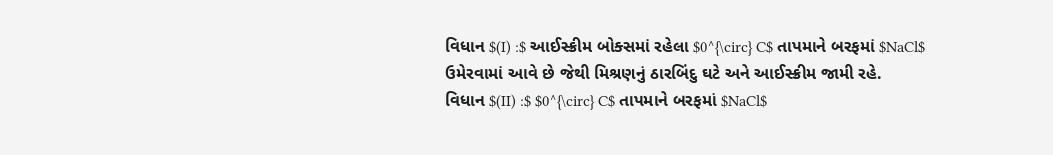વિધાન $(I) :$ આઈસ્ક્રીમ બોક્સમાં રહેલા $0^{\circ} C$ તાપમાને બરફમાં $NaCl$ ઉમેરવામાં આવે છે જેથી મિશ્રણનું ઠારબિંદુ ઘટે અને આઈસ્ક્રીમ જામી રહે.
વિધાન $(II) :$ $0^{\circ} C$ તાપમાને બરફમાં $NaCl$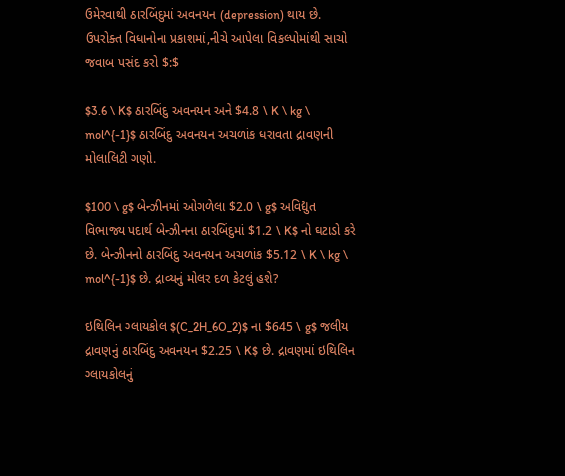ઉમેરવાથી ઠારબિંદુમાં અવનયન (depression) થાય છે.
ઉપરોક્ત વિધાનોના પ્રકાશમાં,નીચે આપેલા વિકલ્પોમાંથી સાચો જવાબ પસંદ કરો $:$

$3.6 \ K$ ઠારબિંદુ અવનયન અને $4.8 \ K \ kg \ mol^{-1}$ ઠારબિંદુ અવનયન અચળાંક ધરાવતા દ્રાવણની મોલાલિટી ગણો.

$100 \ g$ બેન્ઝીનમાં ઓગળેલા $2.0 \ g$ અવિદ્યુત વિભાજ્ય પદાર્થ બેન્ઝીનના ઠારબિંદુમાં $1.2 \ K$ નો ઘટાડો કરે છે. બેન્ઝીનનો ઠારબિંદુ અવનયન અચળાંક $5.12 \ K \ kg \ mol^{-1}$ છે. દ્રાવ્યનું મોલર દળ કેટલું હશે?

ઇથિલિન ગ્લાયકોલ $(C_2H_6O_2)$ ના $645 \ g$ જલીય દ્રાવણનું ઠારબિંદુ અવનયન $2.25 \ K$ છે. દ્રાવણમાં ઇથિલિન ગ્લાયકોલનું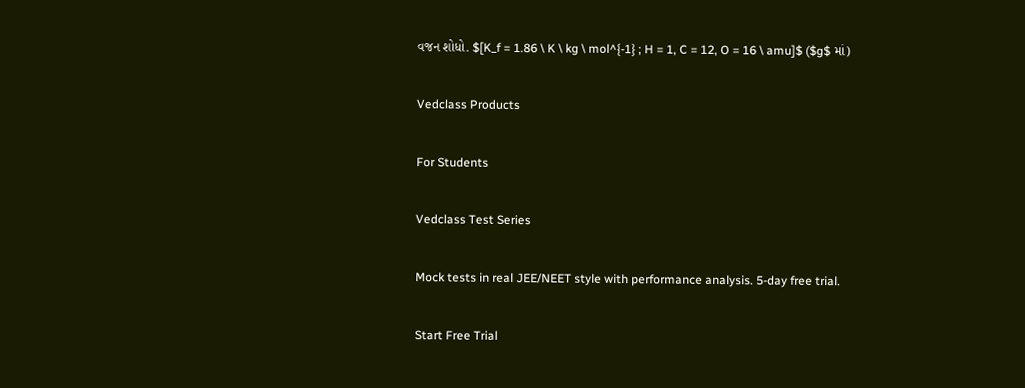વજન શોધો. $[K_f = 1.86 \ K \ kg \ mol^{-1} ; H = 1, C = 12, O = 16 \ amu]$ ($g$ માં)

Vedclass Products

For Students

Vedclass Test Series

Mock tests in real JEE/NEET style with performance analysis. 5-day free trial.

Start Free Trial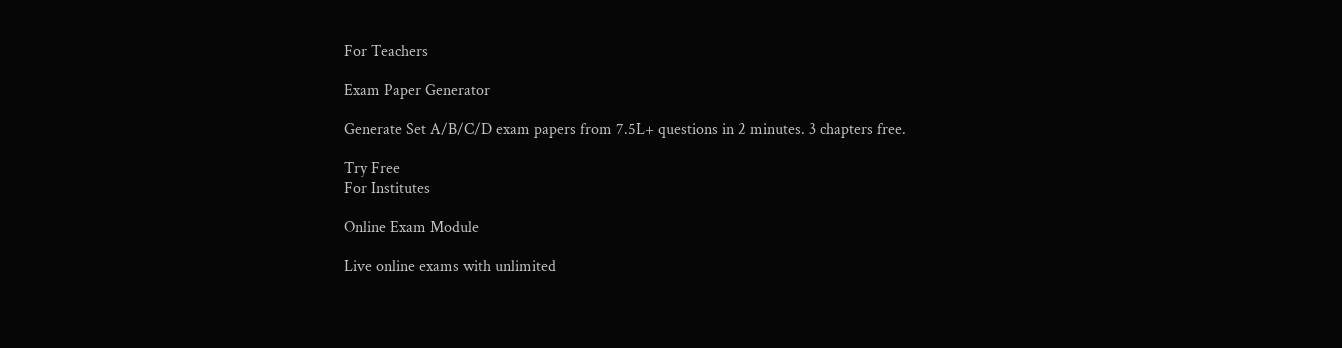For Teachers

Exam Paper Generator

Generate Set A/B/C/D exam papers from 7.5L+ questions in 2 minutes. 3 chapters free.

Try Free
For Institutes

Online Exam Module

Live online exams with unlimited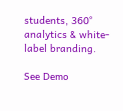students, 360° analytics & white-label branding.

See Demo